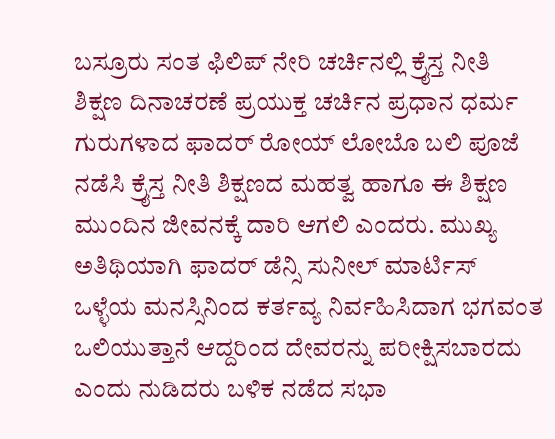ಬಸ್ರೂರು ಸಂತ ಫಿಲಿಪ್ ನೇರಿ ಚರ್ಚಿನಲ್ಲಿ ಕ್ರೈಸ್ತ ನೀತಿ ಶಿಕ್ಷಣ ದಿನಾಚರಣೆ ಪ್ರಯುಕ್ತ ಚರ್ಚಿನ ಪ್ರಧಾನ ಧರ್ಮ ಗುರುಗಳಾದ ಫಾದರ್ ರೋಯ್ ಲೋಬೊ ಬಲಿ ಪೂಜೆ ನಡೆಸಿ ಕ್ರೈಸ್ತ ನೀತಿ ಶಿಕ್ಷಣದ ಮಹತ್ವ ಹಾಗೂ ಈ ಶಿಕ್ಷಣ ಮುಂದಿನ ಜೀವನಕ್ಕೆ ದಾರಿ ಆಗಲಿ ಎಂದರು. ಮುಖ್ಯ ಅತಿಥಿಯಾಗಿ ಫಾದರ್ ಡೆನ್ಸಿ ಸುನೀಲ್ ಮಾರ್ಟಿಸ್ ಒಳ್ಳೆಯ ಮನಸ್ಸಿನಿಂದ ಕರ್ತವ್ಯ ನಿರ್ವಹಿಸಿದಾಗ ಭಗವಂತ ಒಲಿಯುತ್ತಾನೆ ಆದ್ದರಿಂದ ದೇವರನ್ನು ಪರೀಕ್ಷಿಸಬಾರದು ಎಂದು ನುಡಿದರು ಬಳಿಕ ನಡೆದ ಸಭಾ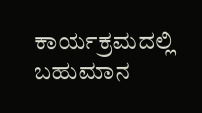ಕಾರ್ಯಕ್ರಮದಲ್ಲಿ ಬಹುಮಾನ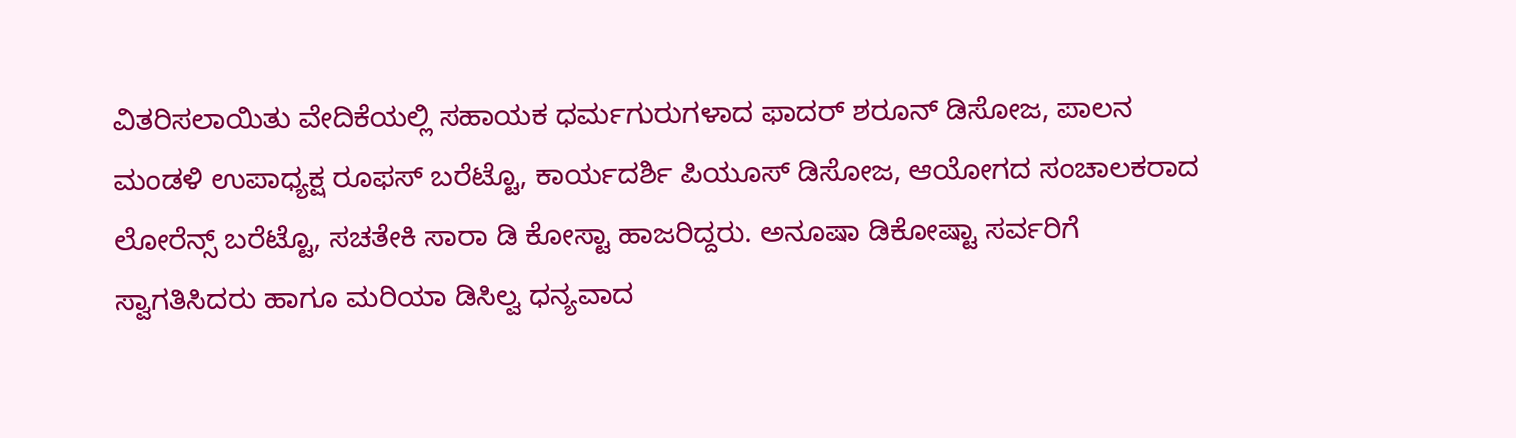ವಿತರಿಸಲಾಯಿತು ವೇದಿಕೆಯಲ್ಲಿ ಸಹಾಯಕ ಧರ್ಮಗುರುಗಳಾದ ಫಾದರ್ ಶರೂನ್ ಡಿಸೋಜ, ಪಾಲನ ಮಂಡಳಿ ಉಪಾಧ್ಯಕ್ಷ ರೂಫಸ್ ಬರೆಟ್ಟೊ, ಕಾರ್ಯದರ್ಶಿ ಪಿಯೂಸ್ ಡಿಸೋಜ, ಆಯೋಗದ ಸಂಚಾಲಕರಾದ ಲೋರೆನ್ಸ್ ಬರೆಟ್ಟೊ, ಸಚತೇಕಿ ಸಾರಾ ಡಿ ಕೋಸ್ಟಾ ಹಾಜರಿದ್ದರು. ಅನೂಷಾ ಡಿಕೋಷ್ಟಾ ಸರ್ವರಿಗೆ ಸ್ವಾಗತಿಸಿದರು ಹಾಗೂ ಮರಿಯಾ ಡಿಸಿಲ್ವ ಧನ್ಯವಾದ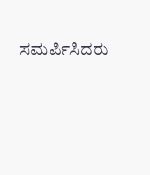ಸಮರ್ಪಿಸಿದರು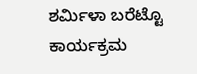ಶರ್ಮಿಳಾ ಬರೆಟ್ಟೊ ಕಾರ್ಯಕ್ರಮ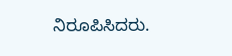ನಿರೂಪಿಸಿದರು.